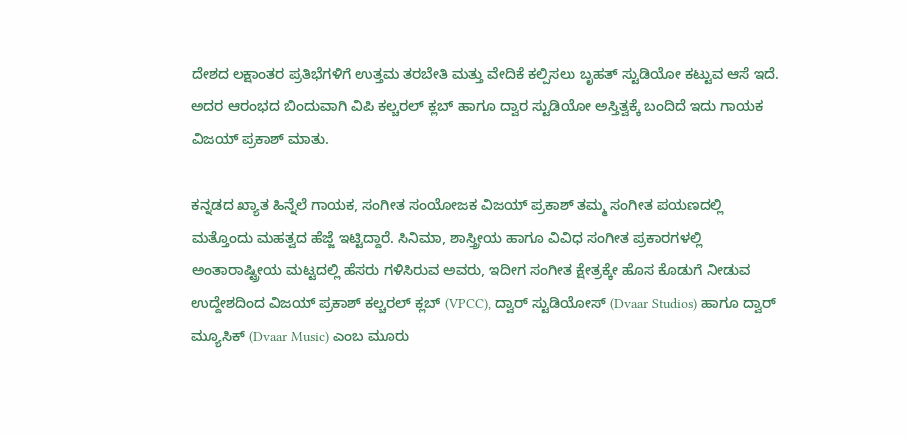ದೇಶದ ಲಕ್ಷಾಂತರ ಪ್ರತಿಭೆಗಳಿಗೆ ಉತ್ತಮ ತರಬೇತಿ ಮತ್ತು ವೇದಿಕೆ ಕಲ್ಪಿಸಲು ಬೃಹತ್ ಸ್ಟುಡಿಯೋ ಕಟ್ಟುವ ಆಸೆ ಇದೆ. ಅದರ ಆರಂಭದ ಬಿಂದುವಾಗಿ ವಿಪಿ ಕಲ್ಚರಲ್‌ ಕ್ಲಬ್‌ ಹಾಗೂ ದ್ವಾರ ಸ್ಟುಡಿಯೋ ಅಸ್ತಿತ್ವಕ್ಕೆ ಬಂದಿದೆ ಇದು ಗಾಯಕ ವಿಜಯ್ ಪ್ರಕಾಶ್ ಮಾತು.

ಕನ್ನಡದ ಖ್ಯಾತ ಹಿನ್ನೆಲೆ ಗಾಯಕ, ಸಂಗೀತ ಸಂಯೋಜಕ ವಿಜಯ್ ಪ್ರಕಾಶ್ ತಮ್ಮ ಸಂಗೀತ ಪಯಣದಲ್ಲಿ ಮತ್ತೊಂದು ಮಹತ್ವದ ಹೆಜ್ಜೆ ಇಟ್ಟಿದ್ದಾರೆ. ಸಿನಿಮಾ, ಶಾಸ್ತ್ರೀಯ ಹಾಗೂ ವಿವಿಧ ಸಂಗೀತ ಪ್ರಕಾರಗಳಲ್ಲಿ ಅಂತಾರಾಷ್ಟ್ರೀಯ ಮಟ್ಟದಲ್ಲಿ ಹೆಸರು ಗಳಿಸಿರುವ ಅವರು, ಇದೀಗ ಸಂಗೀತ ಕ್ಷೇತ್ರಕ್ಕೇ ಹೊಸ ಕೊಡುಗೆ ನೀಡುವ ಉದ್ದೇಶದಿಂದ ವಿಜಯ್ ಪ್ರಕಾಶ್ ಕಲ್ಚರಲ್ ಕ್ಲಬ್ (VPCC), ದ್ವಾರ್ ಸ್ಟುಡಿಯೋಸ್ (Dvaar Studios) ಹಾಗೂ ದ್ವಾರ್ ಮ್ಯೂಸಿಕ್ (Dvaar Music) ಎಂಬ ಮೂರು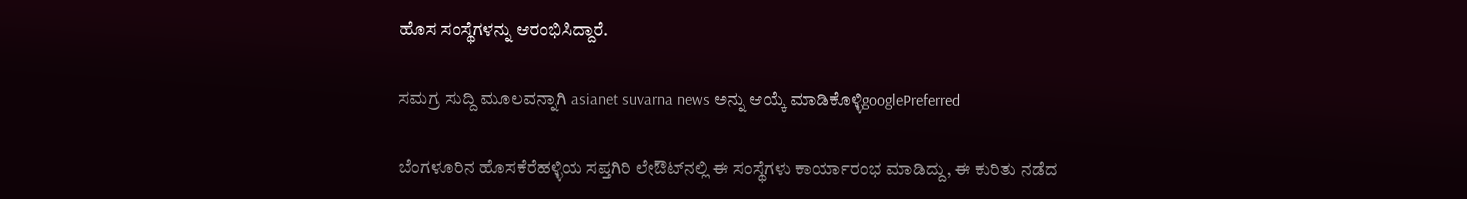ಹೊಸ ಸಂಸ್ಥೆಗಳನ್ನು ಆರಂಭಿಸಿದ್ದಾರೆ.

ಸಮಗ್ರ ಸುದ್ದಿ ಮೂಲವನ್ನಾಗಿ asianet suvarna news ಅನ್ನು ಆಯ್ಕೆ ಮಾಡಿಕೊಳ್ಳಿgooglePreferred

ಬೆಂಗಳೂರಿನ ಹೊಸಕೆರೆಹಳ್ಳಿಯ ಸಪ್ತಗಿರಿ ಲೇಔಟ್‌ನಲ್ಲಿ ಈ ಸಂಸ್ಥೆಗಳು ಕಾರ್ಯಾರಂಭ ಮಾಡಿದ್ದು, ಈ ಕುರಿತು ನಡೆದ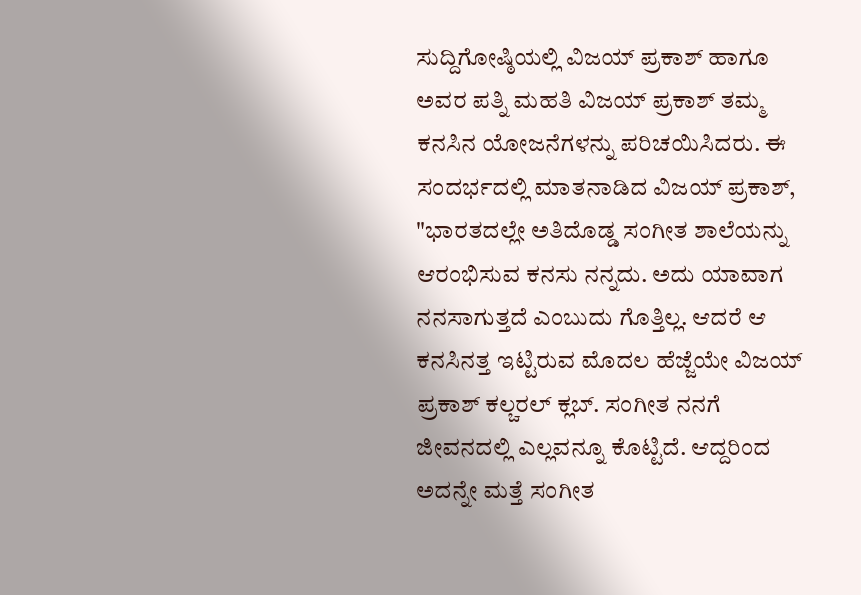ಸುದ್ದಿಗೋಷ್ಠಿಯಲ್ಲಿ ವಿಜಯ್ ಪ್ರಕಾಶ್ ಹಾಗೂ ಅವರ ಪತ್ನಿ ಮಹತಿ ವಿಜಯ್ ಪ್ರಕಾಶ್ ತಮ್ಮ ಕನಸಿನ ಯೋಜನೆಗಳನ್ನು ಪರಿಚಯಿಸಿದರು. ಈ ಸಂದರ್ಭದಲ್ಲಿ ಮಾತನಾಡಿದ ವಿಜಯ್ ಪ್ರಕಾಶ್, "ಭಾರತದಲ್ಲೇ ಅತಿದೊಡ್ಡ ಸಂಗೀತ ಶಾಲೆಯನ್ನು ಆರಂಭಿಸುವ ಕನಸು ನನ್ನದು. ಅದು ಯಾವಾಗ ನನಸಾಗುತ್ತದೆ ಎಂಬುದು ಗೊತ್ತಿಲ್ಲ. ಆದರೆ ಆ ಕನಸಿನತ್ತ ಇಟ್ಟಿರುವ ಮೊದಲ ಹೆಜ್ಜೆಯೇ ವಿಜಯ್ ಪ್ರಕಾಶ್ ಕಲ್ಚರಲ್ ಕ್ಲಬ್. ಸಂಗೀತ ನನಗೆ ಜೀವನದಲ್ಲಿ ಎಲ್ಲವನ್ನೂ ಕೊಟ್ಟಿದೆ. ಆದ್ದರಿಂದ ಅದನ್ನೇ ಮತ್ತೆ ಸಂಗೀತ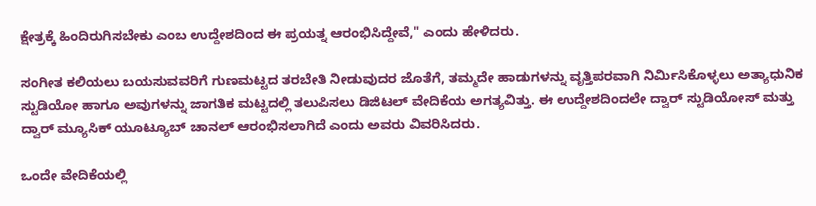ಕ್ಷೇತ್ರಕ್ಕೆ ಹಿಂದಿರುಗಿಸಬೇಕು ಎಂಬ ಉದ್ದೇಶದಿಂದ ಈ ಪ್ರಯತ್ನ ಆರಂಭಿಸಿದ್ದೇವೆ," ಎಂದು ಹೇಳಿದರು.

ಸಂಗೀತ ಕಲಿಯಲು ಬಯಸುವವರಿಗೆ ಗುಣಮಟ್ಟದ ತರಬೇತಿ ನೀಡುವುದರ ಜೊತೆಗೆ, ತಮ್ಮದೇ ಹಾಡುಗಳನ್ನು ವೃತ್ತಿಪರವಾಗಿ ನಿರ್ಮಿಸಿಕೊಳ್ಳಲು ಅತ್ಯಾಧುನಿಕ ಸ್ಟುಡಿಯೋ ಹಾಗೂ ಅವುಗಳನ್ನು ಜಾಗತಿಕ ಮಟ್ಟದಲ್ಲಿ ತಲುಪಿಸಲು ಡಿಜಿಟಲ್ ವೇದಿಕೆಯ ಅಗತ್ಯವಿತ್ತು. ಈ ಉದ್ದೇಶದಿಂದಲೇ ದ್ವಾರ್ ಸ್ಟುಡಿಯೋಸ್ ಮತ್ತು ದ್ವಾರ್ ಮ್ಯೂಸಿಕ್ ಯೂಟ್ಯೂಬ್ ಚಾನಲ್ ಆರಂಭಿಸಲಾಗಿದೆ ಎಂದು ಅವರು ವಿವರಿಸಿದರು.

ಒಂದೇ ವೇದಿಕೆಯಲ್ಲಿ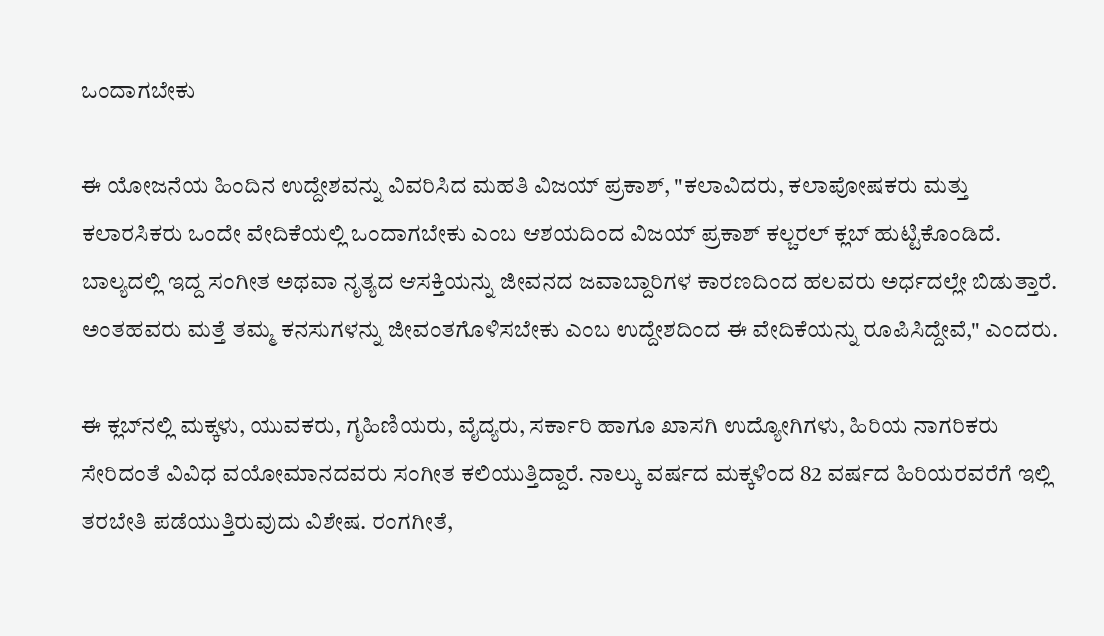ಒಂದಾಗಬೇಕು

ಈ ಯೋಜನೆಯ ಹಿಂದಿನ ಉದ್ದೇಶವನ್ನು ವಿವರಿಸಿದ ಮಹತಿ ವಿಜಯ್ ಪ್ರಕಾಶ್, "ಕಲಾವಿದರು, ಕಲಾಪೋಷಕರು ಮತ್ತು ಕಲಾರಸಿಕರು ಒಂದೇ ವೇದಿಕೆಯಲ್ಲಿ ಒಂದಾಗಬೇಕು ಎಂಬ ಆಶಯದಿಂದ ವಿಜಯ್ ಪ್ರಕಾಶ್ ಕಲ್ಚರಲ್ ಕ್ಲಬ್ ಹುಟ್ಟಿಕೊಂಡಿದೆ. ಬಾಲ್ಯದಲ್ಲಿ ಇದ್ದ ಸಂಗೀತ ಅಥವಾ ನೃತ್ಯದ ಆಸಕ್ತಿಯನ್ನು ಜೀವನದ ಜವಾಬ್ದಾರಿಗಳ ಕಾರಣದಿಂದ ಹಲವರು ಅರ್ಧದಲ್ಲೇ ಬಿಡುತ್ತಾರೆ. ಅಂತಹವರು ಮತ್ತೆ ತಮ್ಮ ಕನಸುಗಳನ್ನು ಜೀವಂತಗೊಳಿಸಬೇಕು ಎಂಬ ಉದ್ದೇಶದಿಂದ ಈ ವೇದಿಕೆಯನ್ನು ರೂಪಿಸಿದ್ದೇವೆ," ಎಂದರು.

ಈ ಕ್ಲಬ್‌ನಲ್ಲಿ ಮಕ್ಕಳು, ಯುವಕರು, ಗೃಹಿಣಿಯರು, ವೈದ್ಯರು, ಸರ್ಕಾರಿ ಹಾಗೂ ಖಾಸಗಿ ಉದ್ಯೋಗಿಗಳು, ಹಿರಿಯ ನಾಗರಿಕರು ಸೇರಿದಂತೆ ವಿವಿಧ ವಯೋಮಾನದವರು ಸಂಗೀತ ಕಲಿಯುತ್ತಿದ್ದಾರೆ. ನಾಲ್ಕು ವರ್ಷದ ಮಕ್ಕಳಿಂದ 82 ವರ್ಷದ ಹಿರಿಯರವರೆಗೆ ಇಲ್ಲಿ ತರಬೇತಿ ಪಡೆಯುತ್ತಿರುವುದು ವಿಶೇಷ. ರಂಗಗೀತೆ,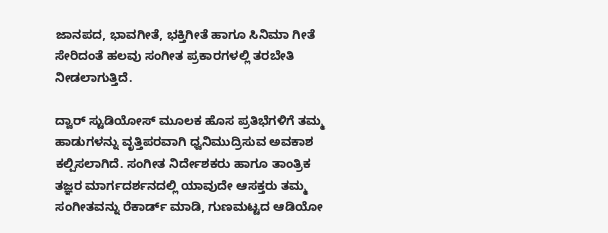ಜಾನಪದ, ಭಾವಗೀತೆ, ಭಕ್ತಿಗೀತೆ ಹಾಗೂ ಸಿನಿಮಾ ಗೀತೆ ಸೇರಿದಂತೆ ಹಲವು ಸಂಗೀತ ಪ್ರಕಾರಗಳಲ್ಲಿ ತರಬೇತಿ ನೀಡಲಾಗುತ್ತಿದೆ.

ದ್ವಾರ್ ಸ್ಟುಡಿಯೋಸ್ ಮೂಲಕ ಹೊಸ ಪ್ರತಿಭೆಗಳಿಗೆ ತಮ್ಮ ಹಾಡುಗಳನ್ನು ವೃತ್ತಿಪರವಾಗಿ ಧ್ವನಿಮುದ್ರಿಸುವ ಅವಕಾಶ ಕಲ್ಪಿಸಲಾಗಿದೆ. ಸಂಗೀತ ನಿರ್ದೇಶಕರು ಹಾಗೂ ತಾಂತ್ರಿಕ ತಜ್ಞರ ಮಾರ್ಗದರ್ಶನದಲ್ಲಿ ಯಾವುದೇ ಆಸಕ್ತರು ತಮ್ಮ ಸಂಗೀತವನ್ನು ರೆಕಾರ್ಡ್ ಮಾಡಿ, ಗುಣಮಟ್ಟದ ಆಡಿಯೋ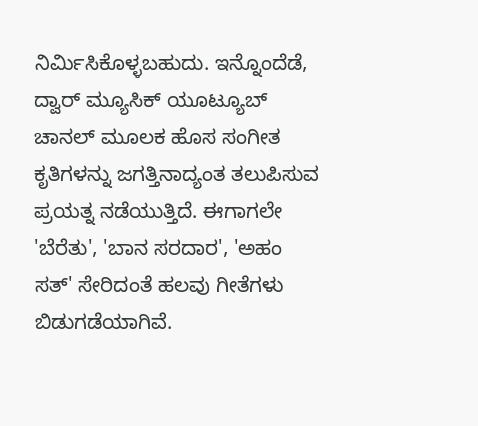ನಿರ್ಮಿಸಿಕೊಳ್ಳಬಹುದು. ಇನ್ನೊಂದೆಡೆ, ದ್ವಾರ್ ಮ್ಯೂಸಿಕ್ ಯೂಟ್ಯೂಬ್ ಚಾನಲ್ ಮೂಲಕ ಹೊಸ ಸಂಗೀತ ಕೃತಿಗಳನ್ನು ಜಗತ್ತಿನಾದ್ಯಂತ ತಲುಪಿಸುವ ಪ್ರಯತ್ನ ನಡೆಯುತ್ತಿದೆ. ಈಗಾಗಲೇ 'ಬೆರೆತು', 'ಬಾನ ಸರದಾರ', 'ಅಹಂ ಸತ್' ಸೇರಿದಂತೆ ಹಲವು ಗೀತೆಗಳು ಬಿಡುಗಡೆಯಾಗಿವೆ.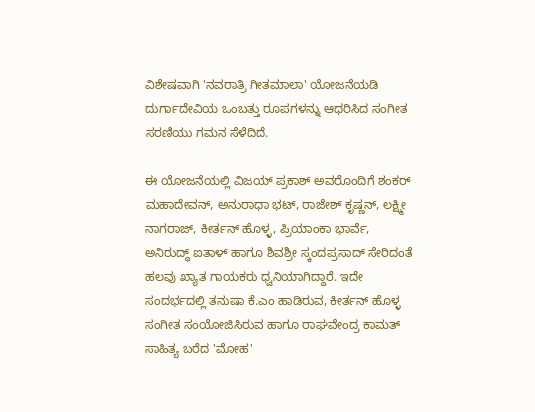ವಿಶೇಷವಾಗಿ 'ನವರಾತ್ರಿ ಗೀತಮಾಲಾ' ಯೋಜನೆಯಡಿ ದುರ್ಗಾದೇವಿಯ ಒಂಬತ್ತು ರೂಪಗಳನ್ನು ಆಧರಿಸಿದ ಸಂಗೀತ ಸರಣಿಯು ಗಮನ ಸೆಳೆದಿದೆ.

ಈ ಯೋಜನೆಯಲ್ಲಿ ವಿಜಯ್ ಪ್ರಕಾಶ್ ಅವರೊಂದಿಗೆ ಶಂಕರ್ ಮಹಾದೇವನ್, ಅನುರಾಧಾ ಭಟ್, ರಾಜೇಶ್ ಕೃಷ್ಣನ್, ಲಕ್ಷ್ಮೀ ನಾಗರಾಜ್, ಕೀರ್ತನ್ ಹೊಳ್ಳ, ಪ್ರಿಯಾಂಕಾ ಭಾರ್ವೆ, ಅನಿರುದ್ಧ್ ಐತಾಳ್ ಹಾಗೂ ಶಿವಶ್ರೀ ಸ್ಕಂದಪ್ರಸಾದ್ ಸೇರಿದಂತೆ ಹಲವು ಖ್ಯಾತ ಗಾಯಕರು ಧ್ವನಿಯಾಗಿದ್ದಾರೆ. ಇದೇ ಸಂದರ್ಭದಲ್ಲಿ ತನುಷಾ ಕೆ.ಎಂ ಹಾಡಿರುವ, ಕೀರ್ತನ್ ಹೊಳ್ಳ ಸಂಗೀತ ಸಂಯೋಜಿಸಿರುವ ಹಾಗೂ ರಾಘವೇಂದ್ರ ಕಾಮತ್ ಸಾಹಿತ್ಯ ಬರೆದ 'ಮೋಹ'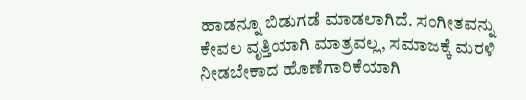ಹಾಡನ್ನೂ ಬಿಡುಗಡೆ ಮಾಡಲಾಗಿದೆ. ಸಂಗೀತವನ್ನು ಕೇವಲ ವೃತ್ತಿಯಾಗಿ ಮಾತ್ರವಲ್ಲ, ಸಮಾಜಕ್ಕೆ ಮರಳಿ ನೀಡಬೇಕಾದ ಹೊಣೆಗಾರಿಕೆಯಾಗಿ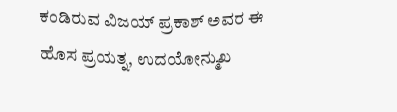ಕಂಡಿರುವ ವಿಜಯ್ ಪ್ರಕಾಶ್ ಅವರ ಈ ಹೊಸ ಪ್ರಯತ್ನ, ಉದಯೋನ್ಮುಖ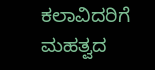ಕಲಾವಿದರಿಗೆ ಮಹತ್ವದ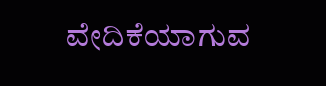ವೇದಿಕೆಯಾಗುವ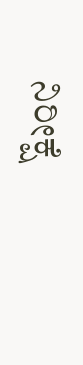ನಿರೀಕ್ಷೆ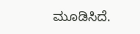ಮೂಡಿಸಿದೆ.